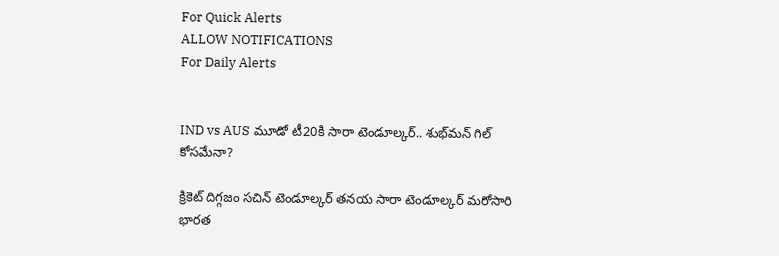For Quick Alerts
ALLOW NOTIFICATIONS
For Daily Alerts


IND vs AUS మూడో టీ20కి సారా టెండూల్కర్.. శుభ్‌మన్ గిల్ కోసమేనా?

క్రికెట్ దిగ్గజం సచిన్ టెండూల్కర్ తనయ సారా టెండూల్కర్ మరోసారి భారత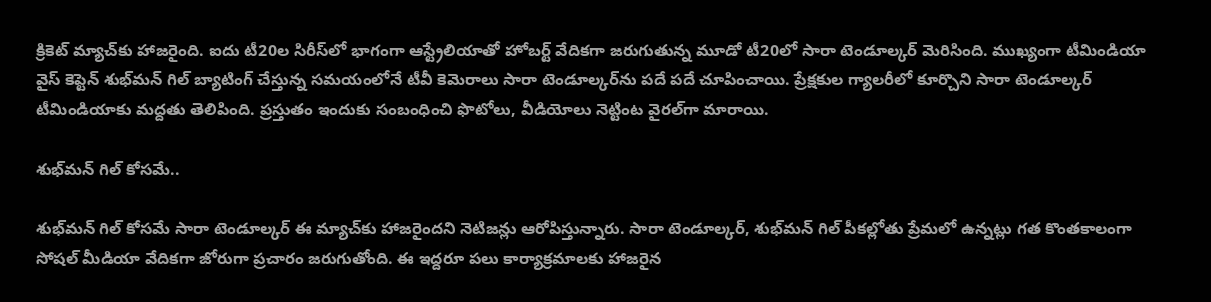క్రికెట్ మ్యాచ్‌కు హాజరైంది. ఐదు టీ20ల సిరీస్‌లో భాగంగా ఆస్ట్రేలియాతో హోబర్ట్ వేదికగా జరుగుతున్న మూడో టీ20లో సారా టెండూల్కర్ మెరిసింది. ముఖ్యంగా టీమిండియా వైస్ కెప్టెన్ శుభ్‌మన్ గిల్ బ్యాటింగ్ చేస్తున్న సమయంలోనే టీవీ కెమెరాలు సారా టెండూల్కర్‌ను పదే పదే చూపించాయి. ప్రేక్షకుల గ్యాలరీలో కూర్చొని సారా టెండూల్కర్ టీమిండియాకు మద్దతు తెలిపింది. ప్రస్తుతం ఇందుకు సంబంధించి ఫొటోలు, వీడియోలు నెట్టింట వైరల్‌గా మారాయి.

శుభ్‌మన్ గిల్ కోసమే..

శుభ్‌మన్ గిల్ కోసమే సారా టెండూల్కర్ ఈ మ్యాచ్‌కు హాజరైందని నెటిజన్లు ఆరోపిస్తున్నారు. సారా టెండూల్కర్, శుభ్‌మన్ గిల్ పీకల్లోతు ప్రేమలో ఉన్నట్లు గత కొంతకాలంగా సోషల్ మీడియా వేదికగా జోరుగా ప్రచారం జరుగుతోంది. ఈ ఇద్దరూ పలు కార్యాక్రమాలకు హాజరైన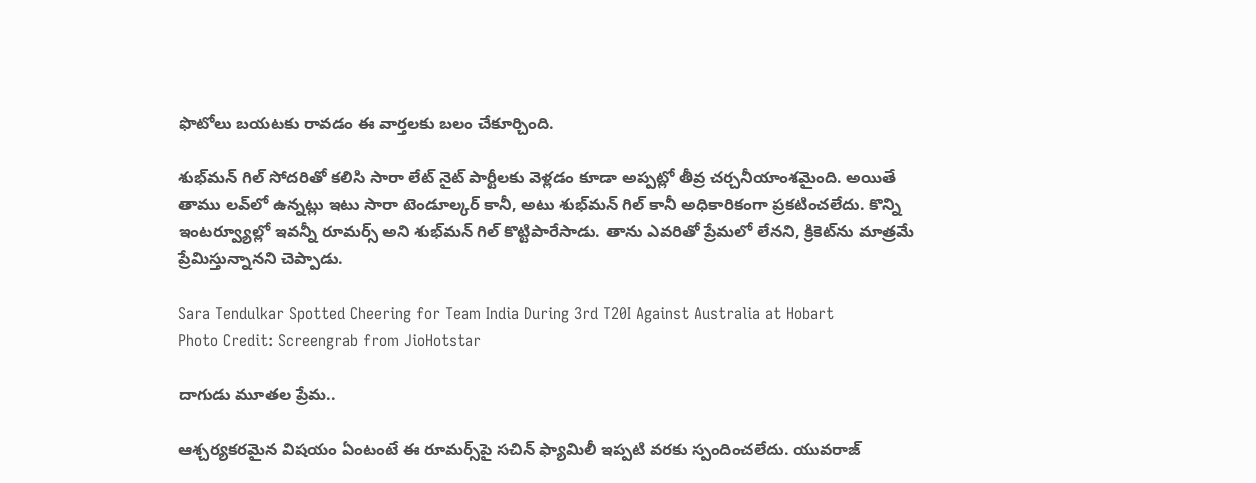ఫొటోలు బయటకు రావడం ఈ వార్తలకు బలం చేకూర్చింది.

శుభ్‌మన్ గిల్ సోదరితో కలిసి సారా లేట్ నైట్ పార్టీలకు వెళ్లడం కూడా అప్పట్లో తీవ్ర చర్చనీయాంశమైంది. అయితే తాము లవ్‌లో ఉన్నట్లు ఇటు సారా టెండూల్కర్ కానీ, అటు శుభ్‌మన్ గిల్ కానీ అధికారికంగా ప్రకటించలేదు. కొన్ని ఇంటర్వ్యూల్లో ఇవన్నీ రూమర్స్ అని శుభ్‌మన్ గిల్ కొట్టిపారేసాడు. తాను ఎవరితో ప్రేమలో లేనని, క్రికెట్‌ను మాత్రమే ప్రేమిస్తున్నానని చెప్పాడు.

Sara Tendulkar Spotted Cheering for Team India During 3rd T20I Against Australia at Hobart
Photo Credit: Screengrab from JioHotstar

దాగుడు మూతల ప్రేమ..

ఆశ్చర్యకరమైన విషయం ఏంటంటే ఈ రూమర్స్‌పై సచిన్ ఫ్యామిలీ ఇప్పటి వరకు స్పందించలేదు. యువరాజ్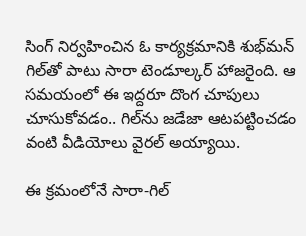సింగ్ నిర్వహించిన ఓ కార్యక్రమానికి శుభ్‌మన్ గిల్‌తో పాటు సారా టెండూల్కర్ హాజరైంది. ఆ సమయంలో ఈ ఇద్దరూ దొంగ చూపులు చూసుకోవడం.. గిల్‌ను జడేజా ఆటపట్టించడం వంటి వీడియోలు వైరల్ అయ్యాయి.

ఈ క్రమంలోనే సారా-గిల్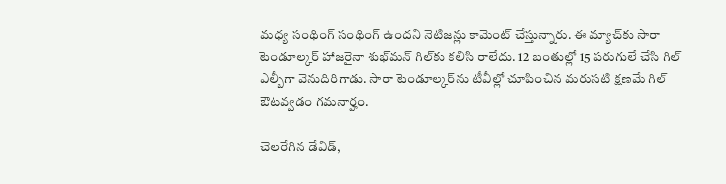మధ్య సంథింగ్ సంథింగ్ ఉందని నెటిజన్లు కామెంట్ చేస్తున్నారు. ఈ మ్యాచ్‌కు సారా టెండూల్కర్ హాజరైనా శుభ్‌మన్ గిల్‌కు కలిసి రాలేదు. 12 బంతుల్లో 15 పరుగులే చేసి గిల్ ఎల్బీగా వెనుదిరిగాడు. సారా టెండూల్కర్‌ను టీవీల్లో చూపించిన మరుసటి క్షణమే గిల్ ఔటవ్వడం గమనార్హం.

చెలరేగిన డేవిడ్,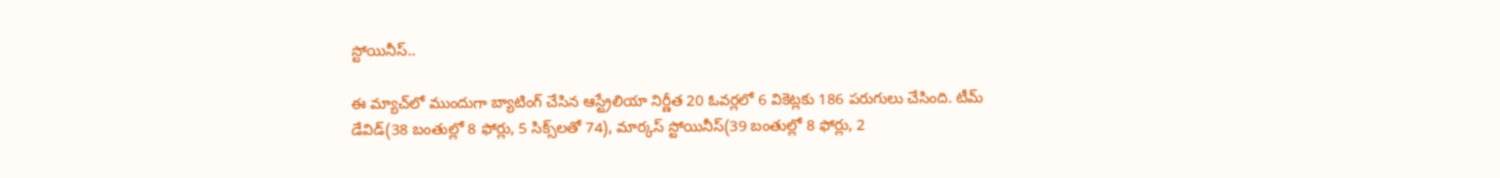స్టోయినీస్..

ఈ మ్యాచ్‌లో ముందుగా బ్యాటింగ్‌ చేసిన ఆస్ట్రేలియా నిర్ణీత 20 ఓవర్లలో 6 వికెట్లకు 186 పరుగులు చేసింది. టీమ్ డేవిడ్(38 బంతుల్లో 8 ఫోర్లు, 5 సిక్స్‌లతో 74), మార్కస్ స్టోయినీస్(39 బంతుల్లో 8 ఫోర్లు, 2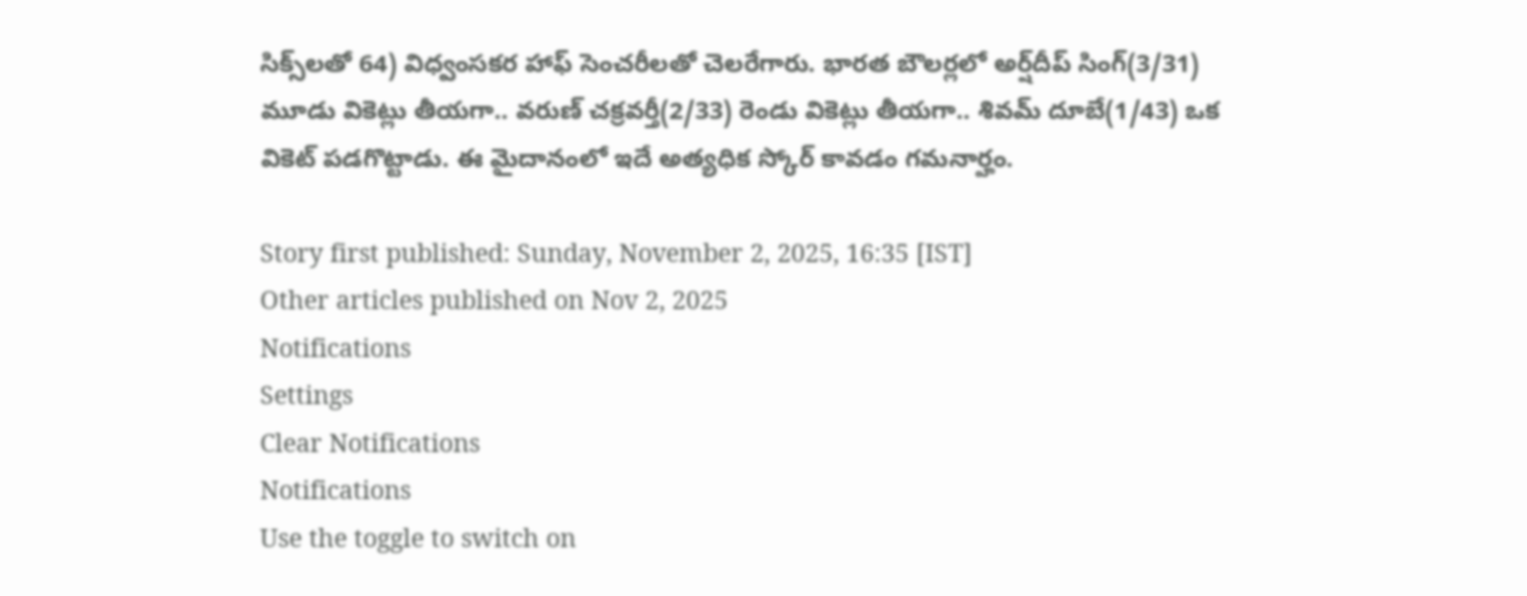సిక్స్‌లతో 64) విధ్వంసకర హాఫ్ సెంచరీలతో చెలరేగారు. భారత బౌలర్లలో అర్ష్‌దీప్ సింగ్(3/31) మూడు వికెట్లు తీయగా.. వరుణ్ చక్రవర్తీ(2/33) రెండు వికెట్లు తీయగా.. శివమ్ దూబే(1/43) ఒక వికెట్ పడగొట్టాడు. ఈ మైదానంలో ఇదే అత్యధిక స్కోర్ కావడం గమనార్హం.

Story first published: Sunday, November 2, 2025, 16:35 [IST]
Other articles published on Nov 2, 2025
Notifications
Settings
Clear Notifications
Notifications
Use the toggle to switch on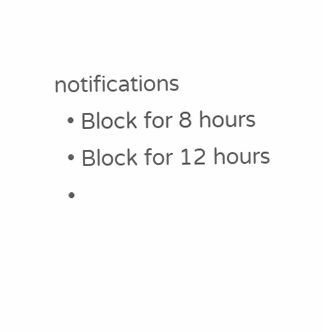notifications
  • Block for 8 hours
  • Block for 12 hours
  •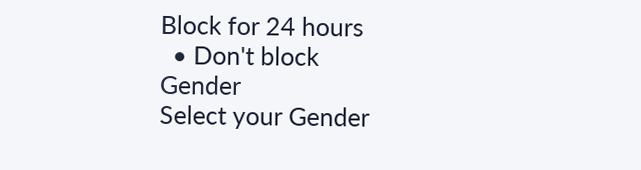Block for 24 hours
  • Don't block
Gender
Select your Gender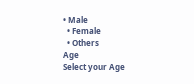• Male
  • Female
  • Others
Age
Select your Age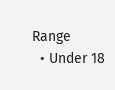Range
  • Under 18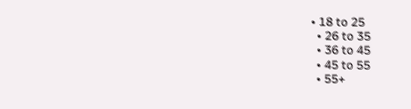• 18 to 25
  • 26 to 35
  • 36 to 45
  • 45 to 55
  • 55+